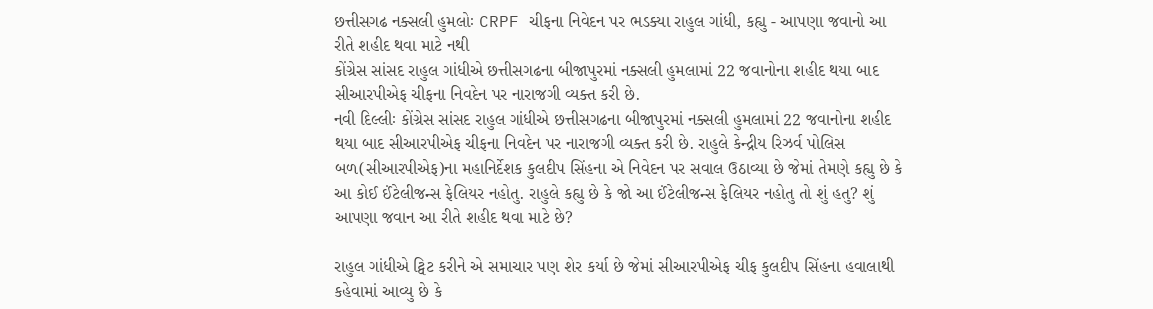છત્તીસગઢ નક્સલી હુમલોઃ CRPF ચીફના નિવેદન પર ભડક્યા રાહુલ ગાંધી, કહ્યુ - આપણા જવાનો આ રીતે શહીદ થવા માટે નથી
કોંગ્રેસ સાંસદ રાહુલ ગાંધીએ છત્તીસગઢના બીજાપુરમાં નક્સલી હુમલામાં 22 જવાનોના શહીદ થયા બાદ સીઆરપીએફ ચીફના નિવદેન પર નારાજગી વ્યક્ત કરી છે.
નવી દિલ્લીઃ કોંગ્રેસ સાંસદ રાહુલ ગાંધીએ છત્તીસગઢના બીજાપુરમાં નક્સલી હુમલામાં 22 જવાનોના શહીદ થયા બાદ સીઆરપીએફ ચીફના નિવદેન પર નારાજગી વ્યક્ત કરી છે. રાહુલે કેન્દ્રીય રિઝર્વ પોલિસ બળ(સીઆરપીએફ)ના મહાનિર્દેશક કુલદીપ સિંહના એ નિવેદન પર સવાલ ઉઠાવ્યા છે જેમાં તેમણે કહ્યુ છે કે આ કોઈ ઈંટેલીજન્સ ફેલિયર નહોતુ. રાહુલે કહ્યુ છે કે જો આ ઈંટેલીજન્સ ફેલિયર નહોતુ તો શું હતુ? શું આપણા જવાન આ રીતે શહીદ થવા માટે છે?

રાહુલ ગાંધીએ ટ્વિટ કરીને એ સમાચાર પણ શેર કર્યા છે જેમાં સીઆરપીએફ ચીફ કુલદીપ સિંહના હવાલાથી કહેવામાં આવ્યુ છે કે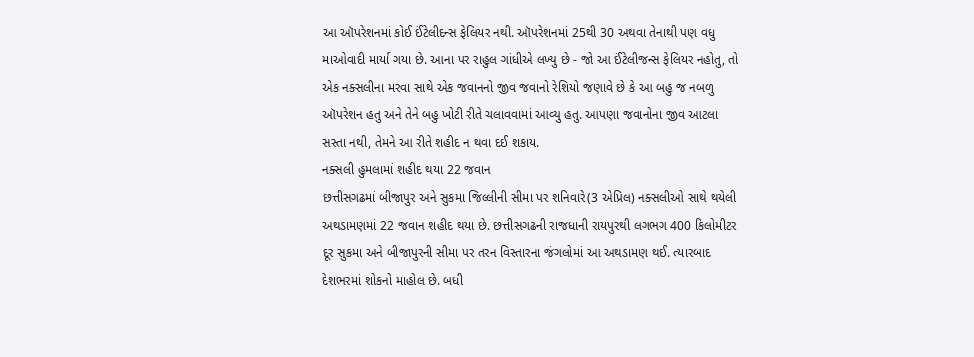આ ઑપરેશનમાં કોઈ ઈંટેલીદન્સ ફેલિયર નથી. ઑપરેશનમાં 25થી 30 અથવા તેનાથી પણ વધુ માઓવાદી માર્યા ગયા છે. આના પર રાહુલ ગાંધીએ લખ્યુ છે - જો આ ઈંટેલીજન્સ ફેલિયર નહોતુ, તો એક નક્સલીના મરવા સાથે એક જવાનનો જીવ જવાનો રેશિયો જણાવે છે કે આ બહુ જ નબળુ ઑપરેશન હતુ અને તેને બહુ ખોટી રીતે ચલાવવામાં આવ્યુ હતુ. આપણા જવાનોના જીવ આટલા સસ્તા નથી, તેમને આ રીતે શહીદ ન થવા દઈ શકાય.
નક્સલી હુમલામાં શહીદ થયા 22 જવાન
છત્તીસગઢમાં બીજાપુર અને સુકમા જિલ્લીની સીમા પર શનિવારે(3 એપ્રિલ) નક્સલીઓ સાથે થયેલી અથડામણમાં 22 જવાન શહીદ થયા છે. છત્તીસગઢની રાજધાની રાયપુરથી લગભગ 400 કિલોમીટર દૂર સુકમા અને બીજાપુરની સીમા પર તરન વિસ્તારના જંગલોમાં આ અથડામણ થઈ. ત્યારબાદ દેશભરમાં શોકનો માહોલ છે. બધી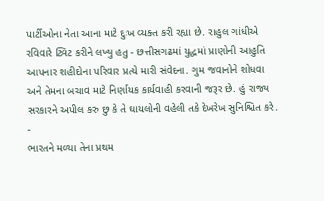પાર્ટીઓના નેતા આના માટે દુઃખ વ્યક્ત કરી રહ્યા છે. રાહુલ ગાંધીએ રવિવારે ટ્વિટ કરીને લખ્યુ હતુ - છત્તીસગઢમાં યુદ્ધમાં પ્રાણોની આહુતિ આપનાર શહીદોના પરિવાર પ્રત્યે મારી સંવેદના. ગુમ જવાનોને શોધવા અને તેમના બચાવ માટે નિર્ણાયક કાર્યવાહી કરવાની જરૂર છે. હું રાજ્ય સરકારને અપીલ કરુ છુ કે તે ઘાયલોની વહેલી તકે દેખરેખ સુનિશ્ચિત કરે.
-
ભારતને મળ્યા તેના પ્રથમ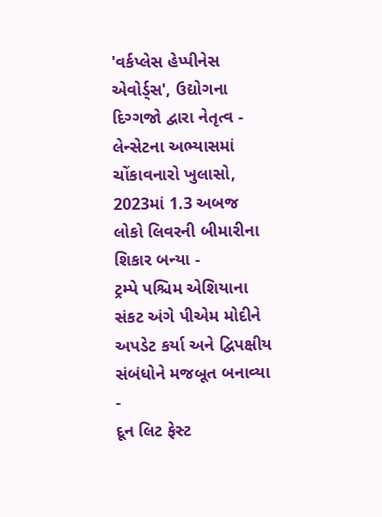'વર્કપ્લેસ હેપ્પીનેસ એવોર્ડ્સ', ઉદ્યોગના દિગ્ગજો દ્વારા નેતૃત્વ -
લેન્સેટના અભ્યાસમાં ચોંકાવનારો ખુલાસો, 2023માં 1.3 અબજ લોકો લિવરની બીમારીના શિકાર બન્યા -
ટ્રમ્પે પશ્ચિમ એશિયાના સંકટ અંગે પીએમ મોદીને અપડેટ કર્યા અને દ્વિપક્ષીય સંબંધોને મજબૂત બનાવ્યા -
દૂન લિટ ફેસ્ટ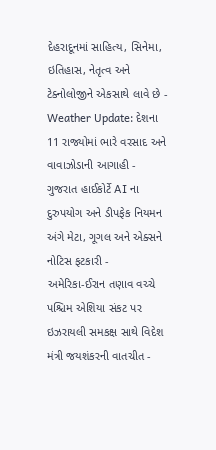દેહરાદૂનમાં સાહિત્ય, સિનેમા, ઇતિહાસ, નેતૃત્વ અને ટેક્નોલોજીને એકસાથે લાવે છે -
Weather Update: દેશના 11 રાજ્યોમાં ભારે વરસાદ અને વાવાઝોડાની આગાહી -
ગુજરાત હાઈકોર્ટે AI ના દુરુપયોગ અને ડીપફેક નિયમન અંગે મેટા, ગૂગલ અને એક્સને નોટિસ ફટકારી -
અમેરિકા-ઈરાન તણાવ વચ્ચે પશ્ચિમ એશિયા સંકટ પર ઇઝરાયલી સમકક્ષ સાથે વિદેશ મંત્રી જયશંકરની વાતચીત -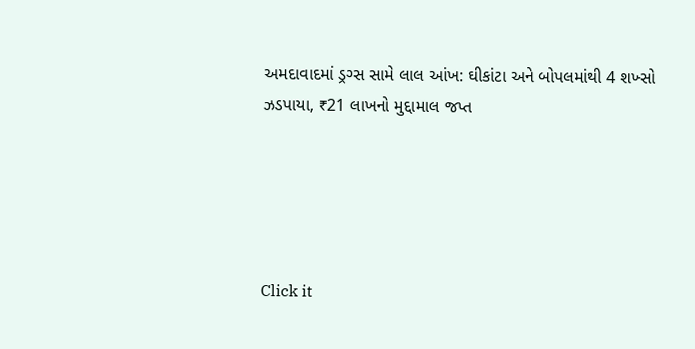અમદાવાદમાં ડ્રગ્સ સામે લાલ આંખ: ઘીકાંટા અને બોપલમાંથી 4 શખ્સો ઝડપાયા, ₹21 લાખનો મુદ્દામાલ જપ્ત





Click it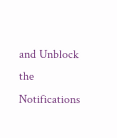and Unblock the Notifications